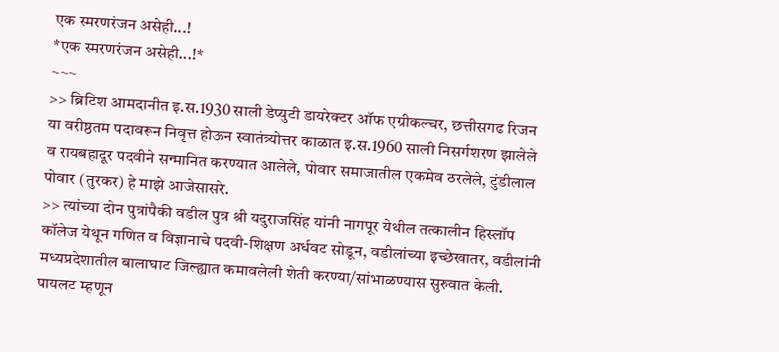एक स्मरणरंजन असेही...!
*एक स्मरणरंजन असेही...!*
~~~
>> ब्रिटिश आमदानीत इ.स.1930 साली डेप्युटी डायरेक्टर ऑफ एग्रीकल्चर, छत्तीसगढ रिजन या वरीष्ठतम पदावरून निवृत्त होऊन स्वातंत्र्योत्तर काळात इ.स.1960 साली निसर्गशरण झालेले व रायबहादूर पदवीने सन्मानित करण्यात आलेले, पोवार समाजातील एकमेव ठरलेले, टुंडीलाल पोवार (तुरकर) हे माझे आजेसासरे.
>> त्यांच्या दोन पुत्रांपैकी वडील पुत्र श्री यदुराजसिंह यांनी नागपूर येथील तत्कालीन हिस्लॉप कॉलेज येथून गणित व विज्ञानाचे पदवी-शिक्षण अर्धवट सोडून, वडीलांच्या इच्छेखातर, वडीलांनी मध्यप्रदेशातील बालाघाट जिल्ह्यात कमावलेली शेती करण्या/सांभाळण्यास सुरुवात केली. पायलट म्हणून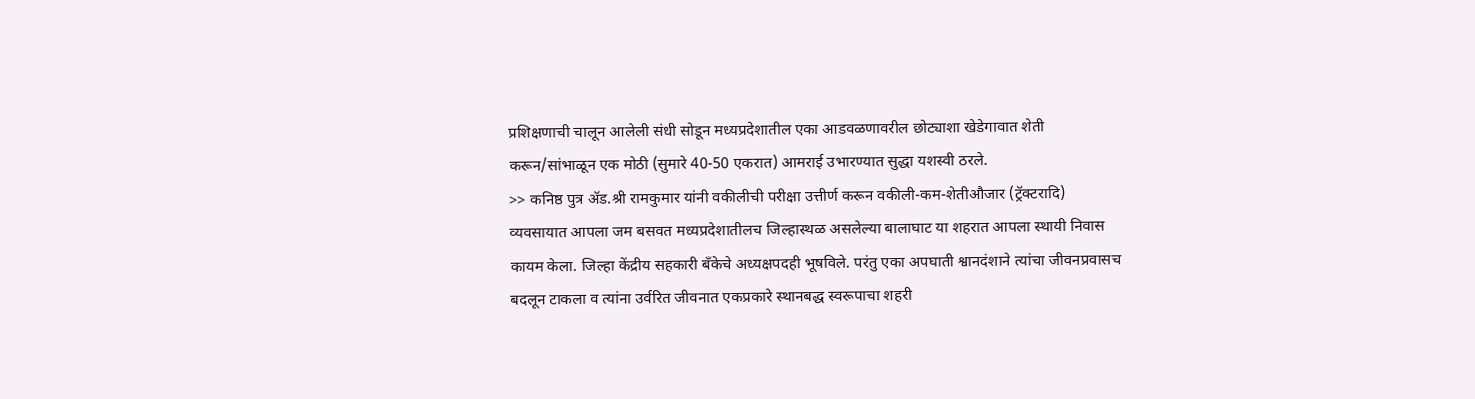प्रशिक्षणाची चालून आलेली संधी सोडून मध्यप्रदेशातील एका आडवळणावरील छोट्याशा खेडेगावात शेती करून/सांभाळून एक मोठी (सुमारे 40-50 एकरात) आमराई उभारण्यात सुद्धा यशस्वी ठरले.
>> कनिष्ठ पुत्र ॲड.श्री रामकुमार यांनी वकीलीची परीक्षा उत्तीर्ण करून वकीली-कम-शेतीऔजार (ट्रॅक्टरादि) व्यवसायात आपला जम बसवत मध्यप्रदेशातीलच जिल्हास्थळ असलेल्या बालाघाट या शहरात आपला स्थायी निवास कायम केला. जिल्हा केंद्रीय सहकारी बँकेचे अध्यक्षपदही भूषविले. परंतु एका अपघाती श्वानदंशाने त्यांचा जीवनप्रवासच बदलून टाकला व त्यांना उर्वरित जीवनात एकप्रकारे स्थानबद्ध स्वरूपाचा शहरी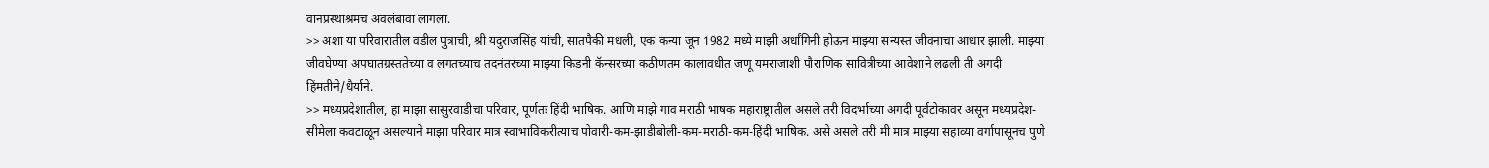वानप्रस्थाश्रमच अवलंबावा लागला.
>> अशा या परिवारातील वडील पुत्राची, श्री यदुराजसिंह यांची, सातपैकी मधली, एक कन्या जून 1982 मध्ये माझी अर्धांगिनी होऊन माझ्या सन्यस्त जीवनाचा आधार झाली. माझ्या जीवघेण्या अपघातग्रस्ततेच्या व लगतच्याच तदनंतरच्या माझ्या किडनी कॅन्सरच्या कठीणतम कालावधीत जणू यमराजाशी पौराणिक सावित्रीच्या आवेशाने लढली ती अगदी हिंमतीने/धैर्याने.
>> मध्यप्रदेशातील, हा माझा सासुरवाडीचा परिवार, पूर्णतः हिंदी भाषिक. आणि माझे गाव मराठी भाषक महाराष्ट्रातील असले तरी विदर्भाच्या अगदी पूर्वटोकावर असून मध्यप्रदेश-सीमेला कवटाळून असल्याने माझा परिवार मात्र स्वाभाविकरीत्याच पोवारी-कम-झाडीबोली-कम-मराठी-कम-हिंदी भाषिक. असे असले तरी मी मात्र माझ्या सहाव्या वर्गापासूनच पुणे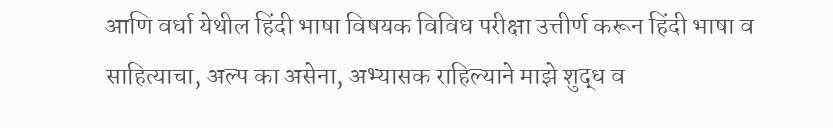आणि वर्धा येथील हिंदी भाषा विषयक विविध परीक्षा उत्तीर्ण करून हिंदी भाषा व साहित्याचा, अल्प का असेना, अभ्यासक राहिल्याने माझे शुद्ध व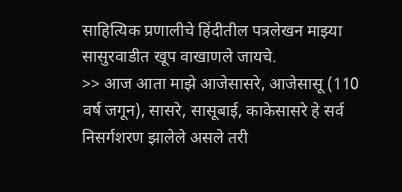साहित्यिक प्रणालीचे हिंदीतील पत्रलेखन माझ्या सासुरवाडीत खूप वाखाणले जायचे.
>> आज आता माझे आजेसासरे, आजेसासू (110 वर्ष जगून), सासरे, सासूबाई, काकेसासरे हे सर्व निसर्गशरण झालेले असले तरी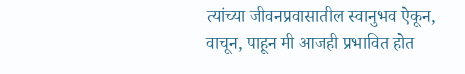त्यांच्या जीवनप्रवासातील स्वानुभव ऐकून, वाचून, पाहून मी आजही प्रभावित होत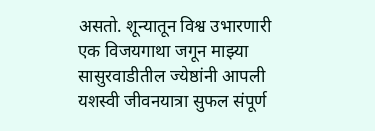असतो. शून्यातून विश्व उभारणारी एक विजयगाथा जगून माझ्या सासुरवाडीतील ज्येष्ठांनी आपली यशस्वी जीवनयात्रा सुफल संपूर्ण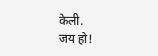केली.
जय हो!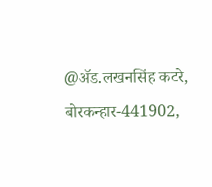@ॲड.लखनसिंह कटरे,
बोरकन्हार-441902,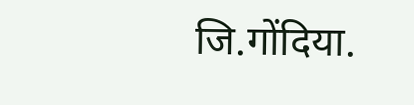जि.गोंदिया.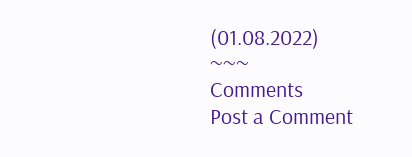(01.08.2022)
~~~
Comments
Post a Comment